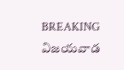BREAKING
విజయవాడ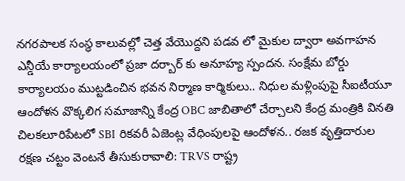నగరపాలక సంస్థ కాలువల్లో చెత్త వేయొద్దని పడవ లో మైకుల ద్వారా అవగాహన ఎన్డీయే కార్యాలయంలో ప్రజా దర్బార్ కు అనూహ్య స్పందన. సంక్షేమ బోర్డు కార్యాలయం ముట్టడించిన భవన నిర్మాణ కార్మికులు.. నిధుల మళ్లింపుపై సీఐటీయూ ఆందోళన వొక్కలిగ సమాజాన్ని కేంద్ర OBC జాబితాలో చేర్చాలని కేంద్ర మంత్రికి వినతి చిలకలూరిపేటలో SBI రికవరీ ఏజెంట్ల వేధింపులపై ఆందోళన.. రజక వృత్తిదారుల రక్షణ చట్టం వెంటనే తీసుకురావాలి: TRVS రాష్ట్ర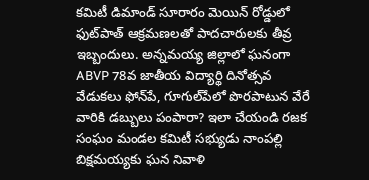కమిటీ డిమాండ్ సూరారం మెయిన్ రోడ్డులో ఫుట్‌పాత్ ఆక్రమణలతో పాదచారులకు తీవ్ర ఇబ్బందులు. అన్నమయ్య జిల్లాలో ఘనంగా ABVP 78వ జాతీయ విద్యార్థి దినోత్సవ వేడుకలు ఫోన్‌పే, గూగుల్‌పేలో పొరపాటున వేరే వారికి డబ్బులు పంపారా? ఇలా చేయండి రజక సంఘం మండల కమిటీ సభ్యుడు నాంపల్లి బిక్షమయ్యకు ఘన నివాళి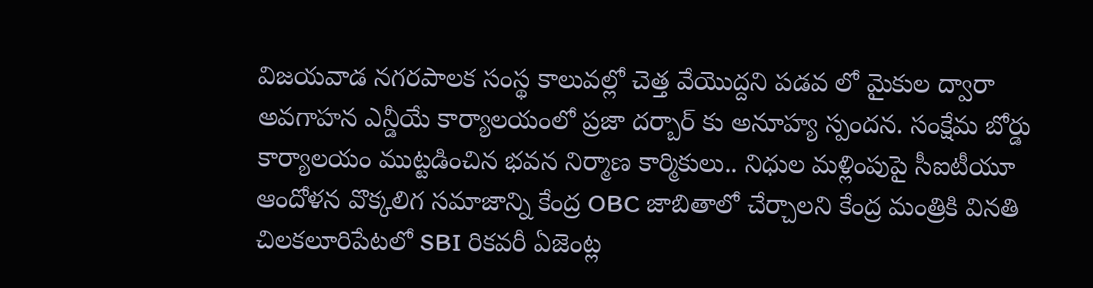విజయవాడ నగరపాలక సంస్థ కాలువల్లో చెత్త వేయొద్దని పడవ లో మైకుల ద్వారా అవగాహన ఎన్డీయే కార్యాలయంలో ప్రజా దర్బార్ కు అనూహ్య స్పందన. సంక్షేమ బోర్డు కార్యాలయం ముట్టడించిన భవన నిర్మాణ కార్మికులు.. నిధుల మళ్లింపుపై సీఐటీయూ ఆందోళన వొక్కలిగ సమాజాన్ని కేంద్ర OBC జాబితాలో చేర్చాలని కేంద్ర మంత్రికి వినతి చిలకలూరిపేటలో SBI రికవరీ ఏజెంట్ల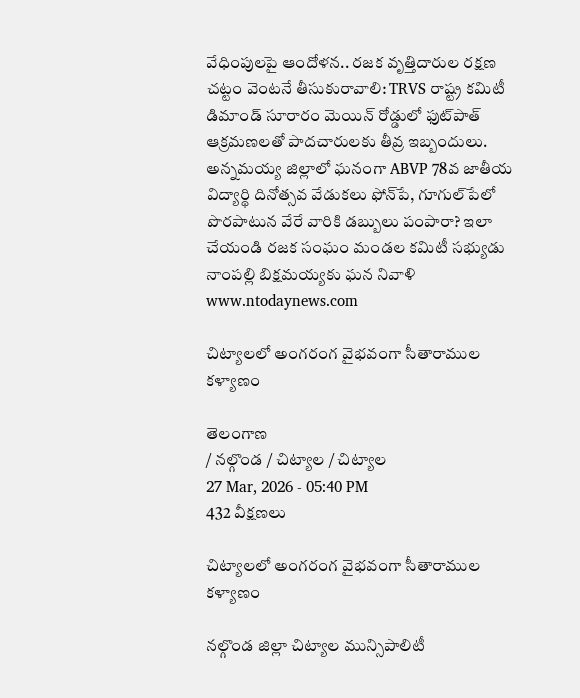వేధింపులపై ఆందోళన.. రజక వృత్తిదారుల రక్షణ చట్టం వెంటనే తీసుకురావాలి: TRVS రాష్ట్ర కమిటీ డిమాండ్ సూరారం మెయిన్ రోడ్డులో ఫుట్‌పాత్ ఆక్రమణలతో పాదచారులకు తీవ్ర ఇబ్బందులు. అన్నమయ్య జిల్లాలో ఘనంగా ABVP 78వ జాతీయ విద్యార్థి దినోత్సవ వేడుకలు ఫోన్‌పే, గూగుల్‌పేలో పొరపాటున వేరే వారికి డబ్బులు పంపారా? ఇలా చేయండి రజక సంఘం మండల కమిటీ సభ్యుడు నాంపల్లి బిక్షమయ్యకు ఘన నివాళి
www.ntodaynews.com

చిట్యాలలో అంగరంగ వైభవంగా సీతారాముల కళ్యాణం

తెలంగాణ
/ నల్గొండ / చిట్యాల / చిట్యాల
27 Mar, 2026 - 05:40 PM
432 వీక్షణలు

చిట్యాలలో అంగరంగ వైభవంగా సీతారాముల కళ్యాణం

నల్గొండ జిల్లా చిట్యాల మున్సిపాలిటీ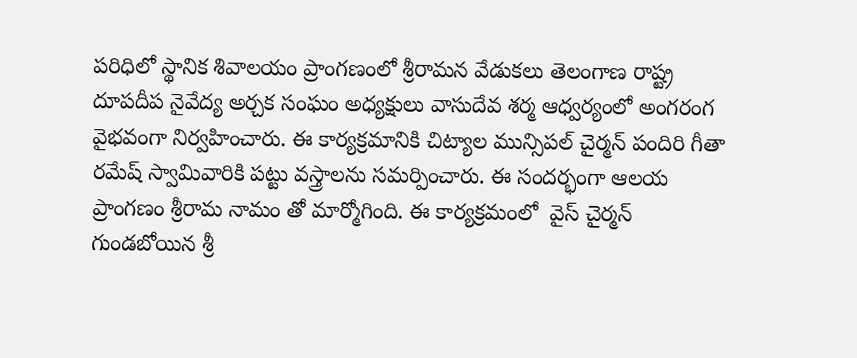పరిధిలో స్థానిక శివాలయం ప్రాంగణంలో శ్రీరామన వేడుకలు తెలంగాణ రాష్ట్ర దూపదీప నైవేద్య అర్చక సంఘం అధ్యక్షులు వాసుదేవ శర్మ ఆధ్వర్యంలో అంగరంగ వైభవంగా నిర్వహించారు. ఈ కార్యక్రమానికి చిట్యాల మున్సిపల్ చైర్మన్ పందిరి గీతా రమేష్ స్వామివారికి పట్టు వస్త్రాలను సమర్పించారు. ఈ సందర్భంగా ఆలయ ప్రాంగణం శ్రీరామ నామం తో మార్మోగింది. ఈ కార్యక్రమంలో  వైస్ చైర్మన్ గుండబోయిన శ్రీ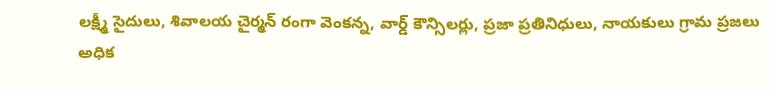లక్ష్మీ సైదులు, శివాలయ చైర్మన్ రంగా వెంకన్న, వార్డ్ కౌన్సిలర్లు, ప్రజా ప్రతినిధులు, నాయకులు గ్రామ ప్రజలు అధిక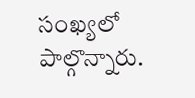సంఖ్యలో పాల్గొన్నారు.